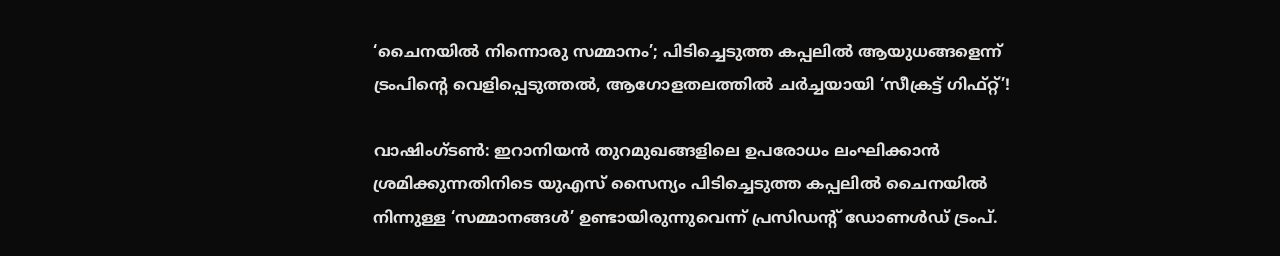‘ചൈനയിൽ നിന്നൊരു സമ്മാനം’; പിടിച്ചെടുത്ത കപ്പലിൽ ആയുധങ്ങളെന്ന് ട്രംപിന്‍റെ വെളിപ്പെടുത്തൽ, ആഗോളതലത്തിൽ ചർച്ചയായി ‘സീക്രട്ട് ഗിഫ്റ്റ്’!

വാഷിംഗ്ടൺ: ഇറാനിയൻ തുറമുഖങ്ങളിലെ ഉപരോധം ലംഘിക്കാൻ ശ്രമിക്കുന്നതിനിടെ യുഎസ് സൈന്യം പിടിച്ചെടുത്ത കപ്പലിൽ ചൈനയിൽ നിന്നുള്ള ‘സമ്മാനങ്ങൾ’ ഉണ്ടായിരുന്നുവെന്ന് പ്രസിഡന്റ് ഡോണൾഡ് ട്രംപ്.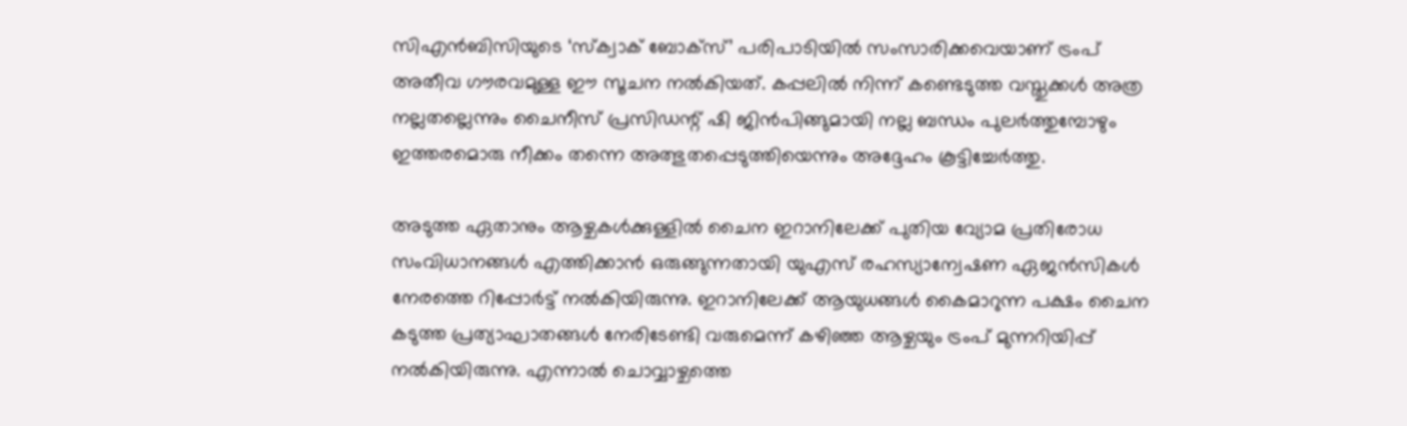സിഎൻബിസിയുടെ ‘സ്ക്വാക് ബോക്‌സ്’ പരിപാടിയിൽ സംസാരിക്കവെയാണ് ട്രംപ് അതീവ ഗൗരവമുള്ള ഈ സൂചന നൽകിയത്. കപ്പലിൽ നിന്ന് കണ്ടെടുത്ത വസ്തുക്കൾ അത്ര നല്ലതല്ലെന്നും ചൈനീസ് പ്രസിഡന്റ് ഷി ജിൻപിങ്ങുമായി നല്ല ബന്ധം പുലർത്തുമ്പോഴും ഇത്തരമൊരു നീക്കം തന്നെ അത്ഭുതപ്പെടുത്തിയെന്നും അദ്ദേഹം കൂട്ടിച്ചേർത്തു.

അടുത്ത ഏതാനും ആഴ്ചകൾക്കുള്ളിൽ ചൈന ഇറാനിലേക്ക് പുതിയ വ്യോമ പ്രതിരോധ സംവിധാനങ്ങൾ എത്തിക്കാൻ ഒരുങ്ങുന്നതായി യുഎസ് രഹസ്യാന്വേഷണ ഏജൻസികൾ നേരത്തെ റിപ്പോർട്ട് നൽകിയിരുന്നു. ഇറാനിലേക്ക് ആയുധങ്ങൾ കൈമാറുന്ന പക്ഷം ചൈന കടുത്ത പ്രത്യാഘാതങ്ങൾ നേരിടേണ്ടി വരുമെന്ന് കഴിഞ്ഞ ആഴ്ചയും ട്രംപ് മുന്നറിയിപ്പ് നൽകിയിരുന്നു. എന്നാൽ ചൊവ്വാഴ്ചത്തെ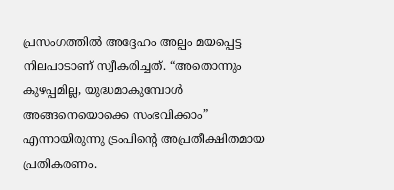പ്രസംഗത്തിൽ അദ്ദേഹം അല്പം മയപ്പെട്ട നിലപാടാണ് സ്വീകരിച്ചത്. “അതൊന്നും കുഴപ്പമില്ല, യുദ്ധമാകുമ്പോൾ അങ്ങനെയൊക്കെ സംഭവിക്കാം” എന്നായിരുന്നു ട്രംപിന്‍റെ അപ്രതീക്ഷിതമായ പ്രതികരണം.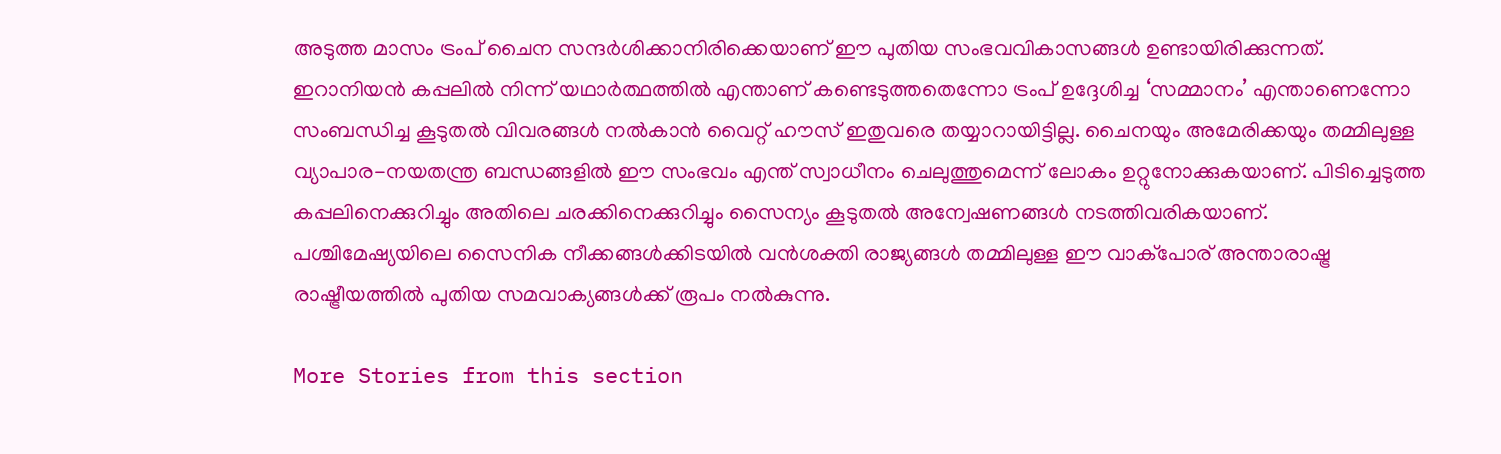അടുത്ത മാസം ട്രംപ് ചൈന സന്ദർശിക്കാനിരിക്കെയാണ് ഈ പുതിയ സംഭവവികാസങ്ങൾ ഉണ്ടായിരിക്കുന്നത്. ഇറാനിയൻ കപ്പലിൽ നിന്ന് യഥാർത്ഥത്തിൽ എന്താണ് കണ്ടെടുത്തതെന്നോ ട്രംപ് ഉദ്ദേശിച്ച ‘സമ്മാനം’ എന്താണെന്നോ സംബന്ധിച്ച കൂടുതൽ വിവരങ്ങൾ നൽകാൻ വൈറ്റ് ഹൗസ് ഇതുവരെ തയ്യാറായിട്ടില്ല. ചൈനയും അമേരിക്കയും തമ്മിലുള്ള വ്യാപാര-നയതന്ത്ര ബന്ധങ്ങളിൽ ഈ സംഭവം എന്ത് സ്വാധീനം ചെലുത്തുമെന്ന് ലോകം ഉറ്റുനോക്കുകയാണ്. പിടിച്ചെടുത്ത കപ്പലിനെക്കുറിച്ചും അതിലെ ചരക്കിനെക്കുറിച്ചും സൈന്യം കൂടുതൽ അന്വേഷണങ്ങൾ നടത്തിവരികയാണ്. പശ്ചിമേഷ്യയിലെ സൈനിക നീക്കങ്ങൾക്കിടയിൽ വൻശക്തി രാജ്യങ്ങൾ തമ്മിലുള്ള ഈ വാക്പോര് അന്താരാഷ്ട്ര രാഷ്ട്രീയത്തിൽ പുതിയ സമവാക്യങ്ങൾക്ക് രൂപം നൽകുന്നു.

More Stories from this section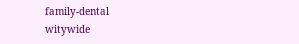family-dental
witywide